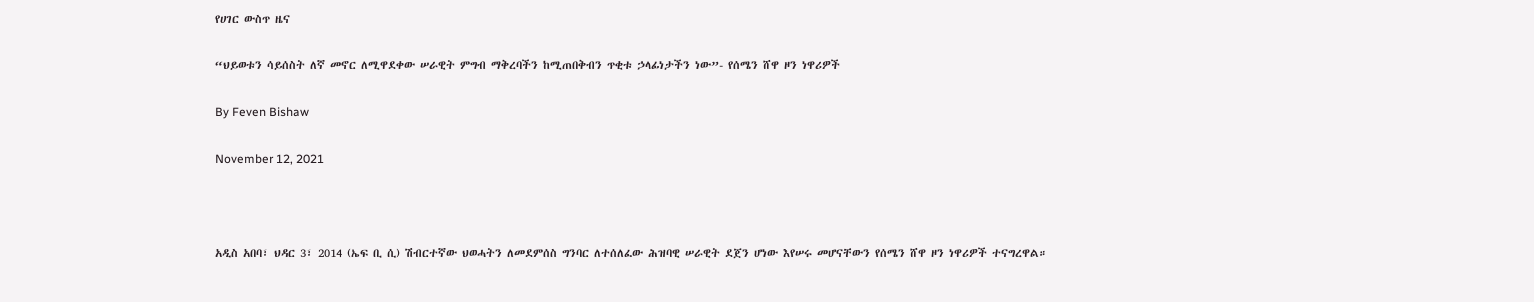የሀገር ውስጥ ዜና

“ህይወቱን ሳይሰስት ለኛ መኖር ለሚዋደቀው ሠራዊት ምግብ ማቅረባችን ከሚጠበቅብን ጥቂቱ ኃላፊነታችን ነው”- የሰሜን ሸዋ ዞን ነዋሪዎች

By Feven Bishaw

November 12, 2021



አዲስ አበባ፣ ህዳር 3፣ 2014 (ኤፍ ቢ ሲ) ሽብርተኛው ህወሓትን ለመደምሰስ ግንባር ለተሰለፈው ሕዝባዊ ሠራዊት ደጀን ሆነው እየሠሩ መሆናቸውን የሰሜን ሸዋ ዞን ነዋሪዎች ተናግረዋል።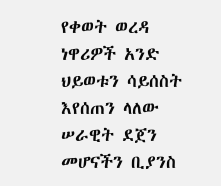የቀወት ወረዳ ነዋሪዎች አንድ ህይወቱን ሳይሰስት እየሰጠን ላለው ሠራዊት ደጀን መሆናችን ቢያንስ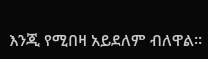እንጂ የሚበዛ አይደለም ብለዋል።